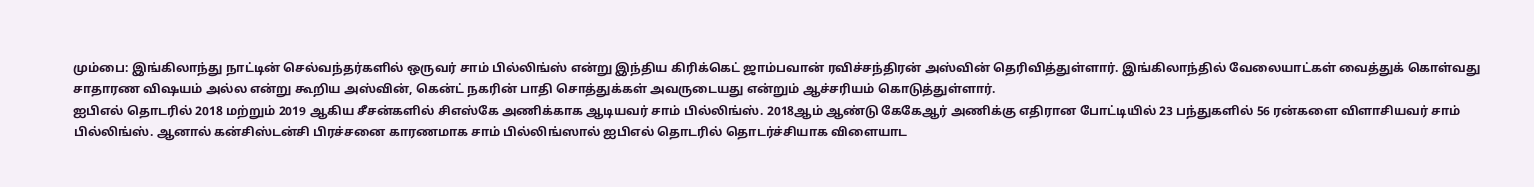மும்பை: இங்கிலாந்து நாட்டின் செல்வந்தர்களில் ஒருவர் சாம் பில்லிங்ஸ் என்று இந்திய கிரிக்கெட் ஜாம்பவான் ரவிச்சந்திரன் அஸ்வின் தெரிவித்துள்ளார். இங்கிலாந்தில் வேலையாட்கள் வைத்துக் கொள்வது சாதாரண விஷயம் அல்ல என்று கூறிய அஸ்வின், கென்ட் நகரின் பாதி சொத்துக்கள் அவருடையது என்றும் ஆச்சரியம் கொடுத்துள்ளார்.
ஐபிஎல் தொடரில் 2018 மற்றும் 2019 ஆகிய சீசன்களில் சிஎஸ்கே அணிக்காக ஆடியவர் சாம் பில்லிங்ஸ். 2018ஆம் ஆண்டு கேகேஆர் அணிக்கு எதிரான போட்டியில் 23 பந்துகளில் 56 ரன்களை விளாசியவர் சாம் பில்லிங்ஸ். ஆனால் கன்சிஸ்டன்சி பிரச்சனை காரணமாக சாம் பில்லிங்ஸால் ஐபிஎல் தொடரில் தொடர்ச்சியாக விளையாட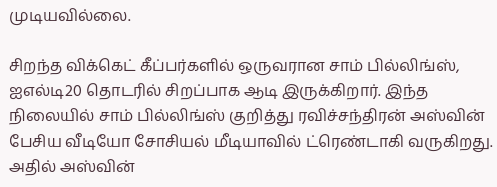முடியவில்லை.

சிறந்த விக்கெட் கீப்பர்களில் ஒருவரான சாம் பில்லிங்ஸ், ஐஎல்டி20 தொடரில் சிறப்பாக ஆடி இருக்கிறார். இந்த நிலையில் சாம் பில்லிங்ஸ் குறித்து ரவிச்சந்திரன் அஸ்வின் பேசிய வீடியோ சோசியல் மீடியாவில் ட்ரெண்டாகி வருகிறது. அதில் அஸ்வின்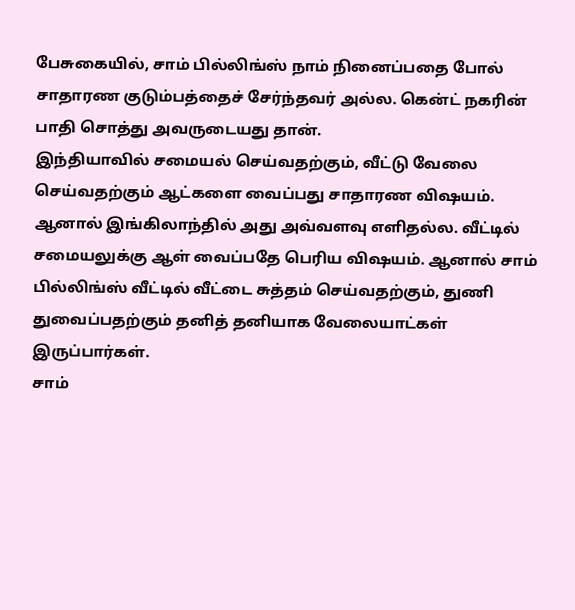பேசுகையில், சாம் பில்லிங்ஸ் நாம் நினைப்பதை போல் சாதாரண குடும்பத்தைச் சேர்ந்தவர் அல்ல. கென்ட் நகரின் பாதி சொத்து அவருடையது தான்.
இந்தியாவில் சமையல் செய்வதற்கும், வீட்டு வேலை செய்வதற்கும் ஆட்களை வைப்பது சாதாரண விஷயம். ஆனால் இங்கிலாந்தில் அது அவ்வளவு எளிதல்ல. வீட்டில் சமையலுக்கு ஆள் வைப்பதே பெரிய விஷயம். ஆனால் சாம் பில்லிங்ஸ் வீட்டில் வீட்டை சுத்தம் செய்வதற்கும், துணி துவைப்பதற்கும் தனித் தனியாக வேலையாட்கள் இருப்பார்கள்.
சாம்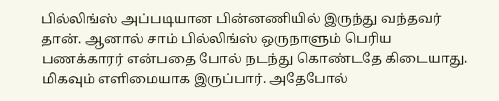பில்லிங்ஸ் அப்படியான பின்னணியில் இருந்து வந்தவர் தான். ஆனால் சாம் பில்லிங்ஸ் ஒருநாளும் பெரிய பணக்காரர் என்பதை போல் நடந்து கொண்டதே கிடையாது. மிகவும் எளிமையாக இருப்பார். அதேபோல்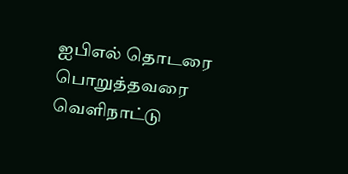ஐபிஎல் தொடரை பொறுத்தவரை வெளிநாட்டு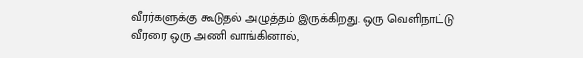வீரர்களுக்கு கூடுதல் அழுத்தம் இருக்கிறது. ஒரு வெளிநாட்டு வீரரை ஒரு அணி வாங்கினால்,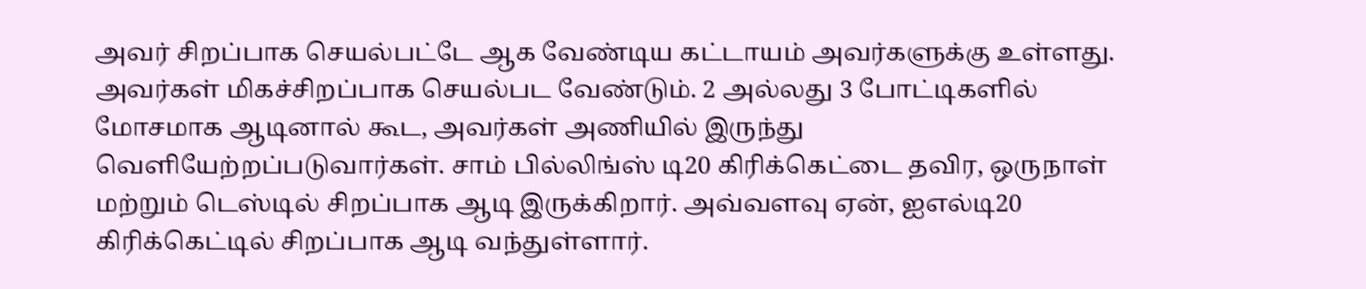அவர் சிறப்பாக செயல்பட்டே ஆக வேண்டிய கட்டாயம் அவர்களுக்கு உள்ளது.
அவர்கள் மிகச்சிறப்பாக செயல்பட வேண்டும். 2 அல்லது 3 போட்டிகளில் மோசமாக ஆடினால் கூட, அவர்கள் அணியில் இருந்து வெளியேற்றப்படுவார்கள். சாம் பில்லிங்ஸ் டி20 கிரிக்கெட்டை தவிர, ஒருநாள் மற்றும் டெஸ்டில் சிறப்பாக ஆடி இருக்கிறார். அவ்வளவு ஏன், ஐஎல்டி20 கிரிக்கெட்டில் சிறப்பாக ஆடி வந்துள்ளார்.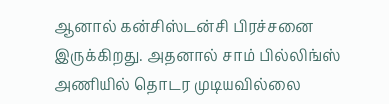ஆனால் கன்சிஸ்டன்சி பிரச்சனை இருக்கிறது. அதனால் சாம் பில்லிங்ஸ் அணியில் தொடர முடியவில்லை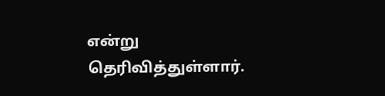என்று தெரிவித்துள்ளார்.